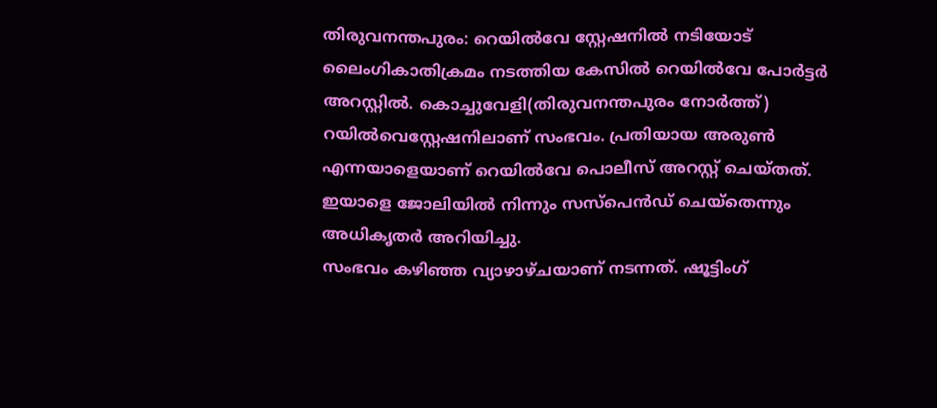തിരുവനന്തപുരം: റെയിൽവേ സ്റ്റേഷനിൽ നടിയോട് ലൈംഗികാതിക്രമം നടത്തിയ കേസിൽ റെയിൽവേ പോർട്ടർ അറസ്റ്റിൽ. കൊച്ചുവേളി(തിരുവനന്തപുരം നോർത്ത്) റയിൽവെസ്റ്റേഷനിലാണ് സംഭവം. പ്രതിയായ അരുൺ എന്നയാളെയാണ് റെയിൽവേ പൊലീസ് അറസ്റ്റ് ചെയ്തത്. ഇയാളെ ജോലിയിൽ നിന്നും സസ്പെൻഡ് ചെയ്തെന്നും അധികൃതർ അറിയിച്ചു.
സംഭവം കഴിഞ്ഞ വ്യാഴാഴ്ചയാണ് നടന്നത്. ഷൂട്ടിംഗ്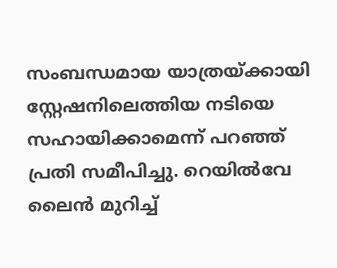സംബന്ധമായ യാത്രയ്ക്കായി സ്റ്റേഷനിലെത്തിയ നടിയെ സഹായിക്കാമെന്ന് പറഞ്ഞ് പ്രതി സമീപിച്ചു. റെയിൽവേ ലൈൻ മുറിച്ച്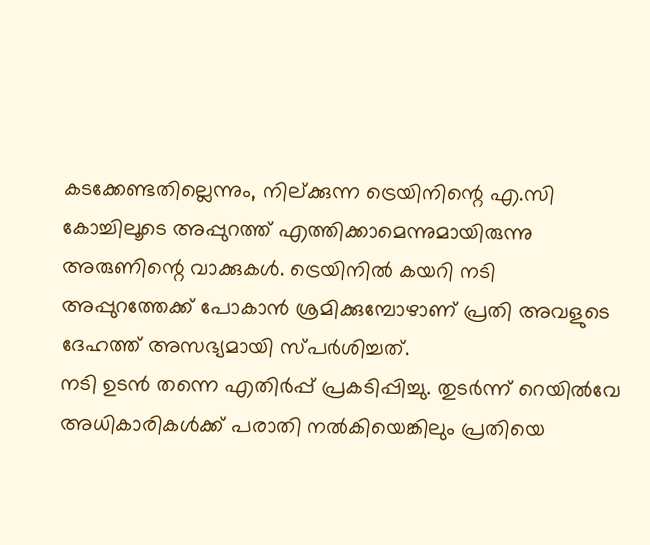കടക്കേണ്ടതില്ലെന്നും, നില്ക്കുന്ന ട്രെയിനിന്റെ എ.സി കോച്ചിലൂടെ അപ്പുറത്ത് എത്തിക്കാമെന്നുമായിരുന്നു അരുണിന്റെ വാക്കുകൾ. ട്രെയിനിൽ കയറി നടി അപ്പുറത്തേക്ക് പോകാൻ ശ്രമിക്കുമ്പോഴാണ് പ്രതി അവളുടെ ദേഹത്ത് അസഭ്യമായി സ്പർശിച്ചത്.
നടി ഉടൻ തന്നെ എതിർപ്പ് പ്രകടിപ്പിച്ചു. തുടർന്ന് റെയിൽവേ അധികാരികൾക്ക് പരാതി നൽകിയെങ്കിലും പ്രതിയെ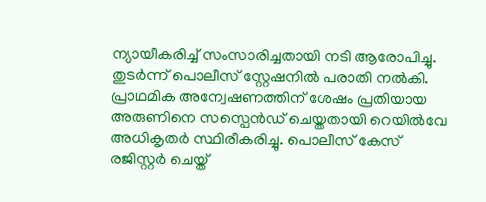ന്യായീകരിച്ച് സംസാരിച്ചതായി നടി ആരോപിച്ചു. തുടർന്ന് പൊലീസ് സ്റ്റേഷനിൽ പരാതി നൽകി. പ്രാഥമിക അന്വേഷണത്തിന് ശേഷം പ്രതിയായ അരുണിനെ സസ്പെൻഡ് ചെയ്തതായി റെയിൽവേ അധികൃതർ സ്ഥിരീകരിച്ചു. പൊലീസ് കേസ് രജിസ്റ്റർ ചെയ്ത്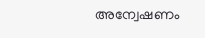അന്വേഷണം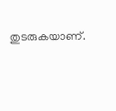തുടരുകയാണ്.